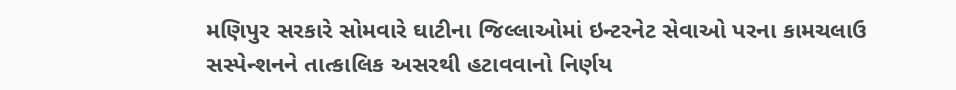મણિપુર સરકારે સોમવારે ઘાટીના જિલ્લાઓમાં ઇન્ટરનેટ સેવાઓ પરના કામચલાઉ સસ્પેન્શનને તાત્કાલિક અસરથી હટાવવાનો નિર્ણય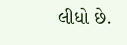લીધો છે.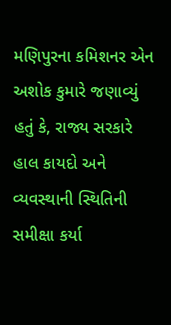મણિપુરના કમિશનર એન અશોક કુમારે જણાવ્યું હતું કે, રાજ્ય સરકારે હાલ કાયદો અને વ્યવસ્થાની સ્થિતિની સમીક્ષા કર્યા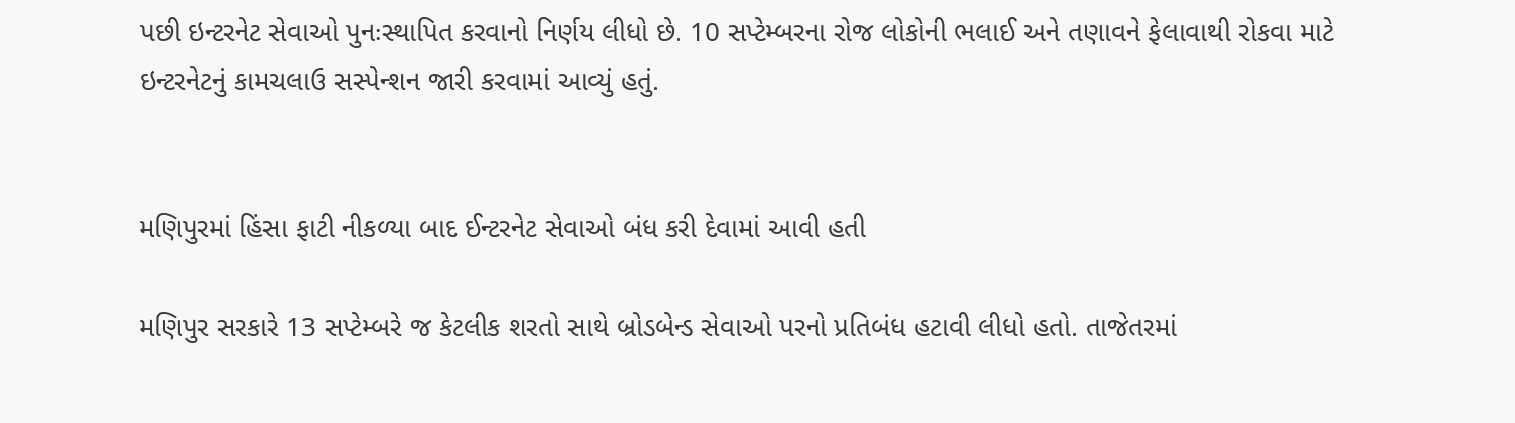પછી ઇન્ટરનેટ સેવાઓ પુનઃસ્થાપિત કરવાનો નિર્ણય લીધો છે. 10 સપ્ટેમ્બરના રોજ લોકોની ભલાઈ અને તણાવને ફેલાવાથી રોકવા માટે ઇન્ટરનેટનું કામચલાઉ સસ્પેન્શન જારી કરવામાં આવ્યું હતું.


મણિપુરમાં હિંસા ફાટી નીકળ્યા બાદ ઈન્ટરનેટ સેવાઓ બંધ કરી દેવામાં આવી હતી

મણિપુર સરકારે 13 સપ્ટેમ્બરે જ કેટલીક શરતો સાથે બ્રોડબેન્ડ સેવાઓ પરનો પ્રતિબંધ હટાવી લીધો હતો. તાજેતરમાં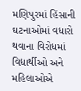મણિપુરમાં હિંસાની ઘટનાઓમાં વધારો થવાના વિરોધમાં વિદ્યાર્થીઓ અને મહિલાઓએ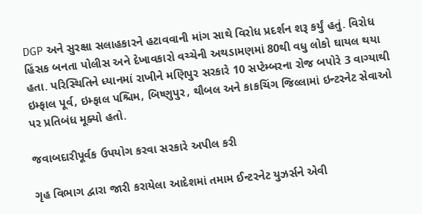DGP અને સુરક્ષા સલાહકારને હટાવવાની માંગ સાથે વિરોધ પ્રદર્શન શરૂ કર્યું હતું. વિરોધ હિંસક બનતા પોલીસ અને દેખાવકારો વચ્ચેની અથડામણમાં 80થી વધુ લોકો ઘાયલ થયા હતા. પરિસ્થિતિને ધ્યાનમાં રાખીને મણિપુર સરકારે 10 સપ્ટેમ્બરના રોજ બપોરે 3 વાગ્યાથી ઇમ્ફાલ પૂર્વ, ઇમ્ફાલ પશ્ચિમ, બિષ્ણુપુર, થૌબલ અને કાકચિંગ જિલ્લામાં ઇન્ટરનેટ સેવાઓ પર પ્રતિબંધ મૂક્યો હતો.

જવાબદારીપૂર્વક ઉપયોગ કરવા સરકારે અપીલ કરી

ગૃહ વિભાગ દ્વારા જારી કરાયેલા આદેશમાં તમામ ઈન્ટરનેટ યુઝર્સને એવી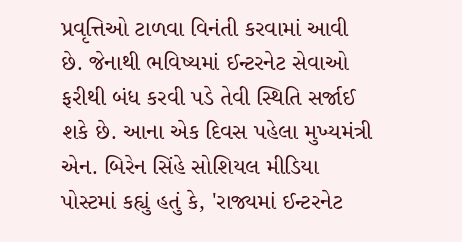પ્રવૃત્તિઓ ટાળવા વિનંતી કરવામાં આવી છે. જેનાથી ભવિષ્યમાં ઈન્ટરનેટ સેવાઓ ફરીથી બંધ કરવી પડે તેવી સ્થિતિ સર્જાઈ શકે છે. આના એક દિવસ પહેલા મુખ્યમંત્રી એન. બિરેન સિંહે સોશિયલ મીડિયા પોસ્ટમાં કહ્યું હતું કે, 'રાજ્યમાં ઈન્ટરનેટ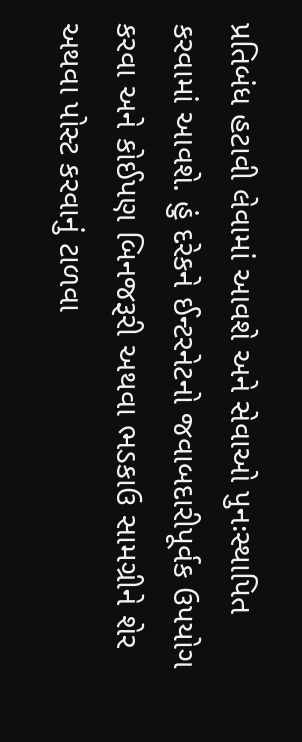પ્રતિબંધ હટાવી લેવામાં આવશે અને સેવાઓ પુનઃસ્થાપિત કરવામાં આવશે. હું દરેકને ઈન્ટરનેટનો જવાબદારીપૂર્વક ઉપયોગ કરવા અને કોઈપણ બિનજરૂરી અથવા ભડકાઉ સામગ્રીને શેર અથવા પોસ્ટ કરવાનું ટાળવા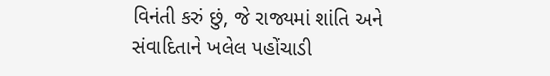વિનંતી કરું છું, જે રાજ્યમાં શાંતિ અને સંવાદિતાને ખલેલ પહોંચાડી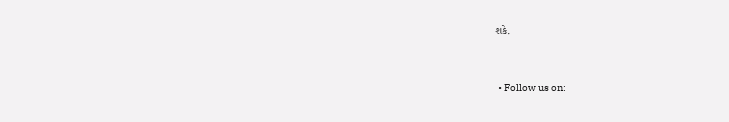શકે.


  • Follow us on: